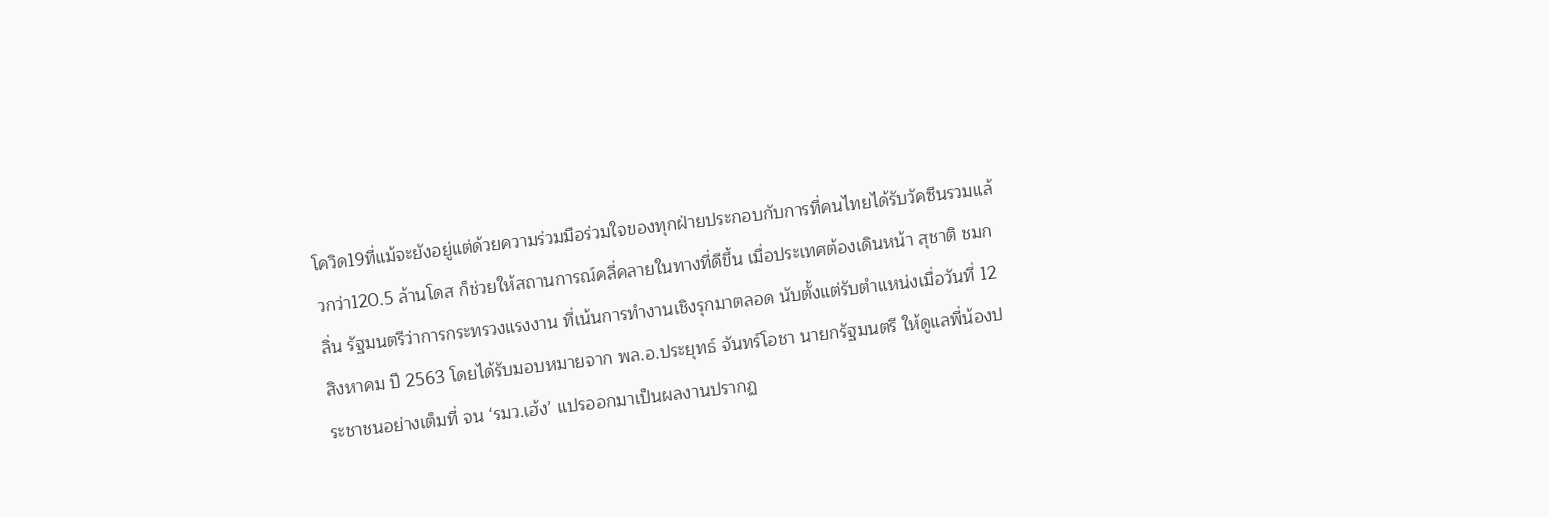โควิด19ที่แม้จะยังอยู่แต่ด้วยความร่วมมือร่วมใจของทุกฝ่ายประกอบกับการที่คนไทยได้รับวัคซีนรวมแล้วกว่า120.5 ล้านโดส ก็ช่วยให้สถานการณ์คลี่คลายในทางที่ดีขึ้น เมื่อประเทศต้องเดินหน้า สุชาติ ชมกลิ่น รัฐมนตรีว่าการกระทรวงแรงงาน ที่เน้นการทำงานเชิงรุกมาตลอด นับตั้งแต่รับตำแหน่งเมื่อวันที่ 12 สิงหาคม ปี 2563 โดยได้รับมอบหมายจาก พล.อ.ประยุทธ์ จันทร์โอชา นายกรัฐมนตรี ให้ดูแลพี่น้องประชาชนอย่างเต็มที่ จน ‘รมว.เฮ้ง’ แปรออกมาเป็นผลงานปรากฏ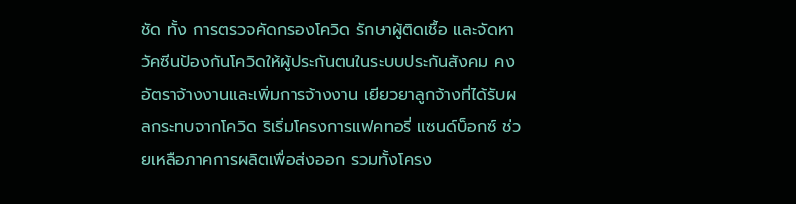ชัด ทั้ง การตรวจคัดกรองโควิด รักษาผู้ติดเชื้อ และจัดหาวัคซีนป้องกันโควิดให้ผู้ประกันตนในระบบประกันสังคม คงอัตราจ้างงานและเพิ่มการจ้างงาน เยียวยาลูกจ้างที่ได้รับผลกระทบจากโควิด ริเริ่มโครงการแฟคทอรี่ แซนด์บ็อกซ์ ช่วยเหลือภาคการผลิตเพื่อส่งออก รวมทั้งโครง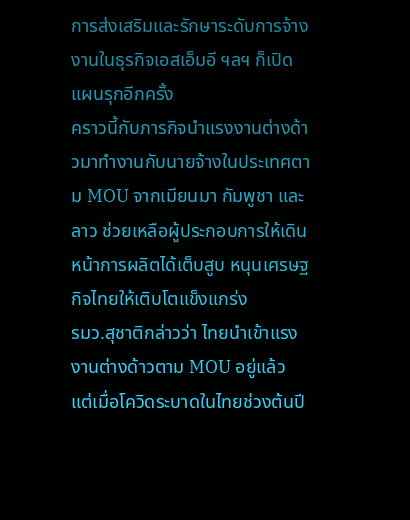การส่งเสริมและรักษาระดับการจ้างงานในธุรกิจเอสเอ็มอี ฯลฯ ก็เปิดแผนรุกอีกครั้ง
คราวนี้กับภารกิจนำแรงงานต่างด้าวมาทำงานกับนายจ้างในประเทศตาม MOU จากเมียนมา กัมพูชา และลาว ช่วยเหลือผู้ประกอบการให้เดินหน้าการผลิตได้เต็บสูบ หนุนเศรษฐกิจไทยให้เติบโตแข็งแกร่ง
รมว.สุชาติกล่าวว่า ไทยนำเข้าแรงงานต่างด้าวตาม MOU อยู่แล้ว แต่เมื่อโควิดระบาดในไทยช่วงต้นปี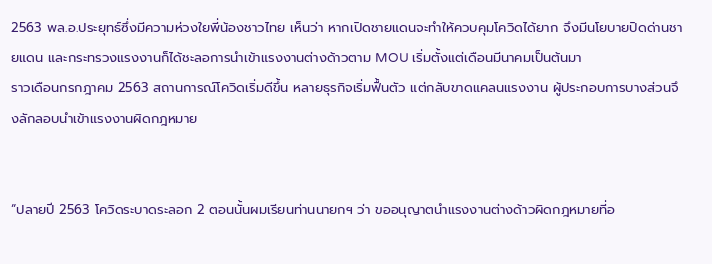2563 พล.อ.ประยุทธ์ซึ่งมีความห่วงใยพี่น้องชาวไทย เห็นว่า หากเปิดชายแดนจะทำให้ควบคุมโควิดได้ยาก จึงมีนโยบายปิดด่านชายแดน และกระทรวงแรงงานก็ได้ชะลอการนำเข้าแรงงานต่างด้าวตาม MOU เริ่มตั้งแต่เดือนมีนาคมเป็นต้นมา
ราวเดือนกรกฎาคม 2563 สถานการณ์โควิดเริ่มดีขึ้น หลายธุรกิจเริ่มฟื้นตัว แต่กลับขาดแคลนแรงงาน ผู้ประกอบการบางส่วนจึงลักลอบนำเข้าแรงงานผิดกฎหมาย


“ปลายปี 2563 โควิดระบาดระลอก 2 ตอนนั้นผมเรียนท่านนายกฯ ว่า ขออนุญาตนำแรงงานต่างด้าวผิดกฎหมายที่อ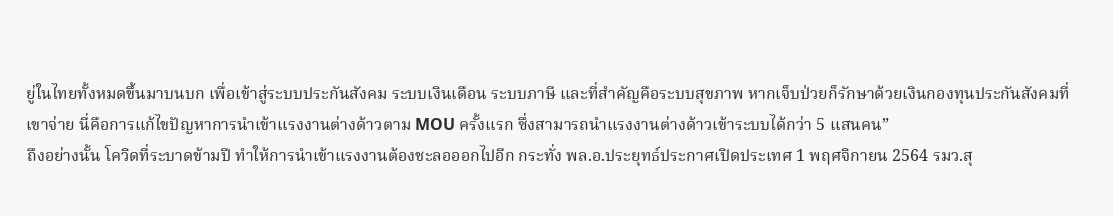ยู่ในไทยทั้งหมดขึ้นมาบนบก เพื่อเข้าสู่ระบบประกันสังคม ระบบเงินเดือน ระบบภาษี และที่สำคัญคือระบบสุขภาพ หากเจ็บป่วยก็รักษาด้วยเงินกองทุนประกันสังคมที่เขาจ่าย นี่คือการแก้ไขปัญหาการนำเข้าแรงงานต่างด้าวตาม MOU ครั้งแรก ซึ่งสามารถนำแรงงานต่างด้าวเข้าระบบได้กว่า 5 แสนคน”
ถึงอย่างนั้น โควิดที่ระบาดข้ามปี ทำให้การนำเข้าแรงงานต้องชะลอออกไปอีก กระทั่ง พล.อ.ประยุทธ์ประกาศเปิดประเทศ 1 พฤศจิกายน 2564 รมว.สุ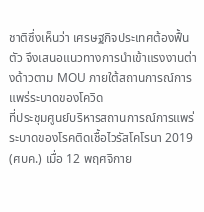ชาติซึ่งเห็นว่า เศรษฐกิจประเทศต้องฟื้นตัว จึงเสนอแนวทางการนำเข้าแรงงานต่างด้าวตาม MOU ภายใต้สถานการณ์การแพร่ระบาดของโควิด
ที่ประชุมศูนย์บริหารสถานการณ์การแพร่ระบาดของโรคติดเชื้อไวรัสโคโรนา 2019 (ศบค.) เมื่อ 12 พฤศจิกาย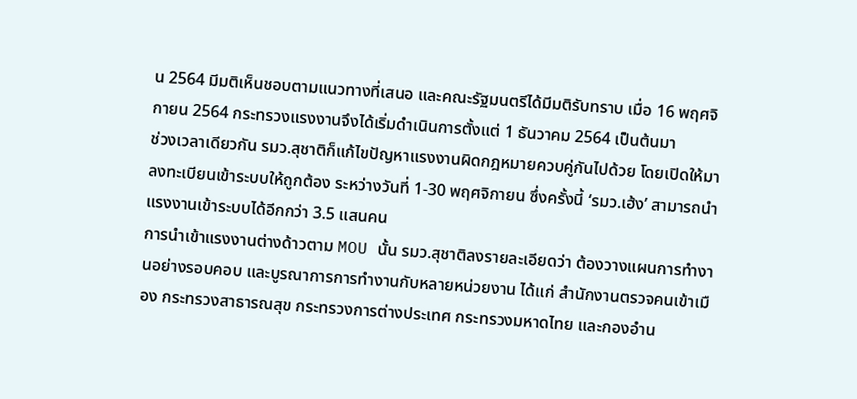น 2564 มีมติเห็นชอบตามแนวทางที่เสนอ และคณะรัฐมนตรีได้มีมติรับทราบ เมื่อ 16 พฤศจิกายน 2564 กระทรวงแรงงานจึงได้เริ่มดำเนินการตั้งแต่ 1 ธันวาคม 2564 เป็นต้นมา
ช่วงเวลาเดียวกัน รมว.สุชาติก็แก้ไขปัญหาแรงงานผิดกฎหมายควบคู่กันไปด้วย โดยเปิดให้มาลงทะเบียนเข้าระบบให้ถูกต้อง ระหว่างวันที่ 1-30 พฤศจิกายน ซึ่งครั้งนี้ ‘รมว.เฮ้ง’ สามารถนำแรงงานเข้าระบบได้อีกกว่า 3.5 แสนคน
การนำเข้าแรงงานต่างด้าวตาม MOU นั้น รมว.สุชาติลงรายละเอียดว่า ต้องวางแผนการทำงานอย่างรอบคอบ และบูรณาการการทำงานกับหลายหน่วยงาน ได้แก่ สำนักงานตรวจคนเข้าเมือง กระทรวงสาธารณสุข กระทรวงการต่างประเทศ กระทรวงมหาดไทย และกองอำน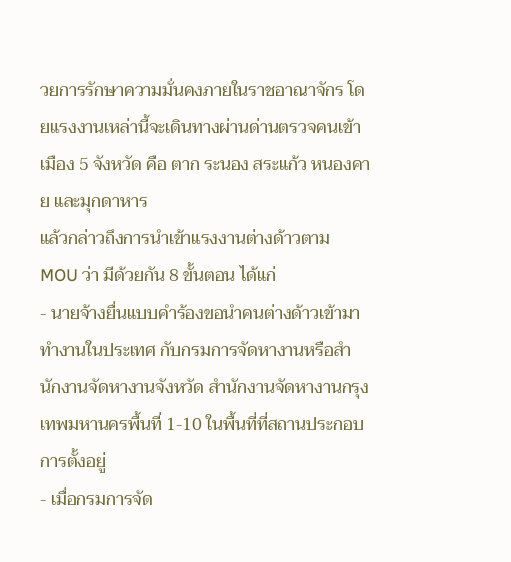วยการรักษาความมั่นคงภายในราชอาณาจักร โดยแรงงานเหล่านี้จะเดินทางผ่านด่านตรวจคนเข้าเมือง 5 จังหวัด คือ ตาก ระนอง สระแก้ว หนองคาย และมุกดาหาร
แล้วกล่าวถึงการนำเข้าแรงงานต่างด้าวตาม MOU ว่า มีด้วยกัน 8 ขั้นตอน ได้แก่
- นายจ้างยื่นแบบคำร้องขอนำคนต่างด้าวเข้ามาทำงานในประเทศ กับกรมการจัดหางานหรือสำนักงานจัดหางานจังหวัด สำนักงานจัดหางานกรุงเทพมหานครพื้นที่ 1-10 ในพื้นที่ที่สถานประกอบการตั้งอยู่
- เมื่อกรมการจัด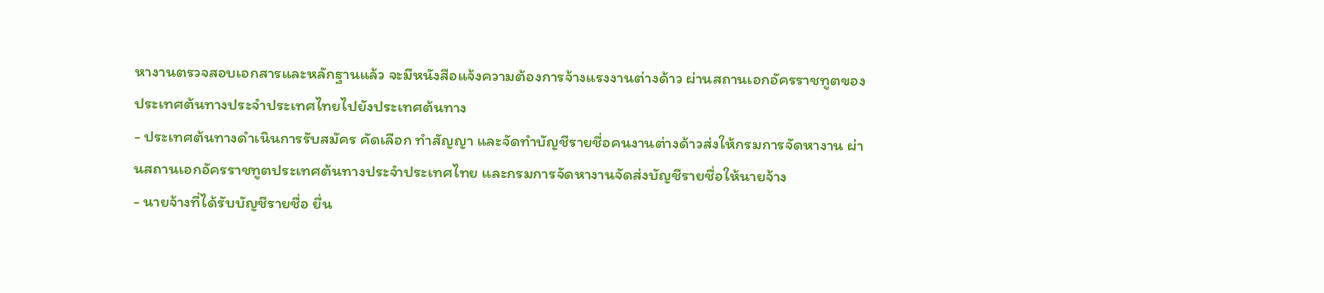หางานตรวจสอบเอกสารและหลักฐานแล้ว จะมีหนังสือแจ้งความต้องการจ้างแรงงานต่างด้าว ผ่านสถานเอกอัครราชทูตของประเทศต้นทางประจำประเทศไทยไปยังประเทศต้นทาง
- ประเทศต้นทางดำเนินการรับสมัคร คัดเลือก ทำสัญญา และจัดทำบัญชีรายชื่อคนงานต่างด้าวส่งให้กรมการจัดหางาน ผ่านสถานเอกอัครราชทูตประเทศต้นทางประจำประเทศไทย และกรมการจัดหางานจัดส่งบัญชีรายชื่อให้นายจ้าง
- นายจ้างที่ได้รับบัญชีรายชื่อ ยื่น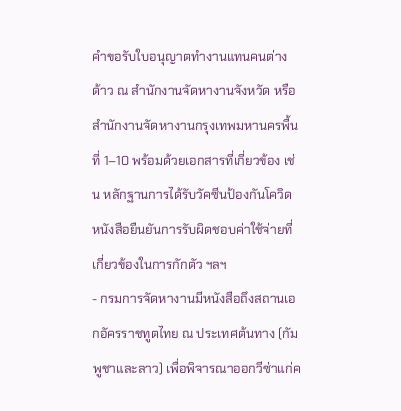คำขอรับใบอนุญาตทำงานแทนคนต่างด้าว ณ สำนักงานจัดหางานจังหวัด หรือสำนักงานจัดหางานกรุงเทพมหานครพื้นที่ 1–10 พร้อมด้วยเอกสารที่เกี่ยวข้อง เช่น หลักฐานการได้รับวัคซีนป้องกันโควิด หนังสือยืนยันการรับผิดชอบค่าใช้จ่ายที่เกี่ยวข้องในการกักตัว ฯลฯ
- กรมการจัดหางานมีหนังสือถึงสถานเอกอัครราชทูตไทย ณ ประเทศต้นทาง (กัมพูชาและลาว) เพื่อพิจารณาออกวีซ่าแก่ค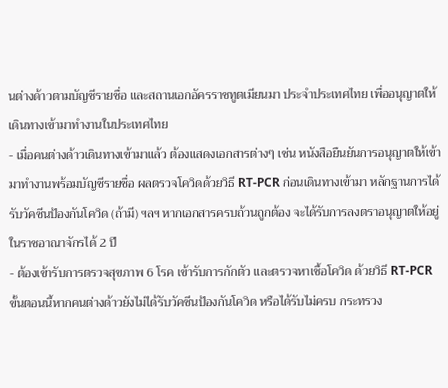นต่างด้าวตามบัญชีรายชื่อ และสถานเอกอัครราชทูตเมียนมา ประจำประเทศไทย เพื่ออนุญาตให้เดินทางเข้ามาทำงานในประเทศไทย
- เมื่อคนต่างด้าวเดินทางเข้ามาแล้ว ต้องแสดงเอกสารต่างๆ เช่น หนังสือยืนยันการอนุญาตให้เข้ามาทำงานพร้อมบัญชีรายชื่อ ผลตรวจโควิดด้วยวิธี RT-PCR ก่อนเดินทางเข้ามา หลักฐานการได้รับวัคซีนป้องกันโควิด (ถ้ามี) ฯลฯ หากเอกสารครบถ้วนถูกต้อง จะได้รับการลงตราอนุญาตให้อยู่ในราชอาณาจักรได้ 2 ปี
- ต้องเข้ารับการตรวจสุขภาพ 6 โรค เข้ารับการกักตัว และตรวจหาเชื้อโควิด ด้วยวิธี RT-PCR ขั้นตอนนี้หากคนต่างด้าวยังไม่ได้รับวัคซีนป้องกันโควิด หรือได้รับไม่ครบ กระทรวง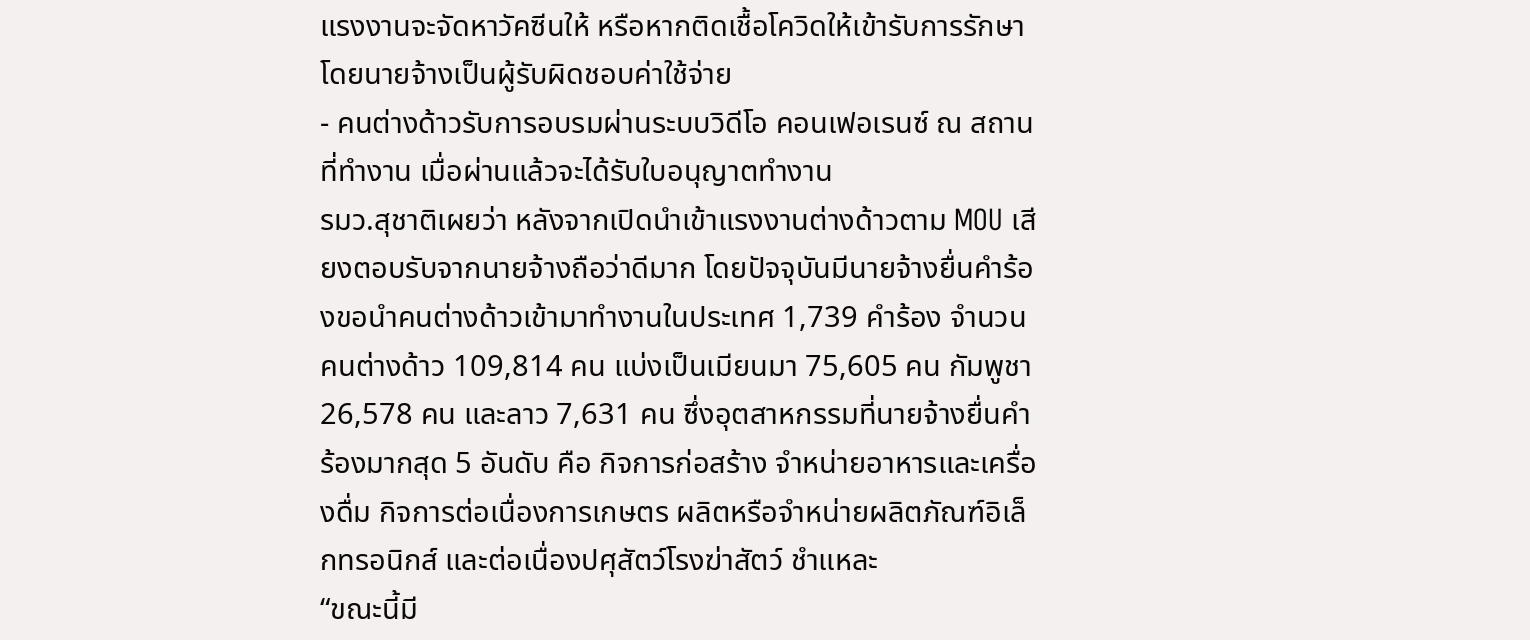แรงงานจะจัดหาวัคซีนให้ หรือหากติดเชื้อโควิดให้เข้ารับการรักษา โดยนายจ้างเป็นผู้รับผิดชอบค่าใช้จ่าย
- คนต่างด้าวรับการอบรมผ่านระบบวิดีโอ คอนเฟอเรนซ์ ณ สถานที่ทำงาน เมื่อผ่านแล้วจะได้รับใบอนุญาตทำงาน
รมว.สุชาติเผยว่า หลังจากเปิดนำเข้าแรงงานต่างด้าวตาม MOU เสียงตอบรับจากนายจ้างถือว่าดีมาก โดยปัจจุบันมีนายจ้างยื่นคำร้องขอนำคนต่างด้าวเข้ามาทำงานในประเทศ 1,739 คำร้อง จำนวนคนต่างด้าว 109,814 คน แบ่งเป็นเมียนมา 75,605 คน กัมพูชา 26,578 คน และลาว 7,631 คน ซึ่งอุตสาหกรรมที่นายจ้างยื่นคำร้องมากสุด 5 อันดับ คือ กิจการก่อสร้าง จำหน่ายอาหารและเครื่องดื่ม กิจการต่อเนื่องการเกษตร ผลิตหรือจำหน่ายผลิตภัณฑ์อิเล็กทรอนิกส์ และต่อเนื่องปศุสัตว์โรงฆ่าสัตว์ ชำแหละ
“ขณะนี้มี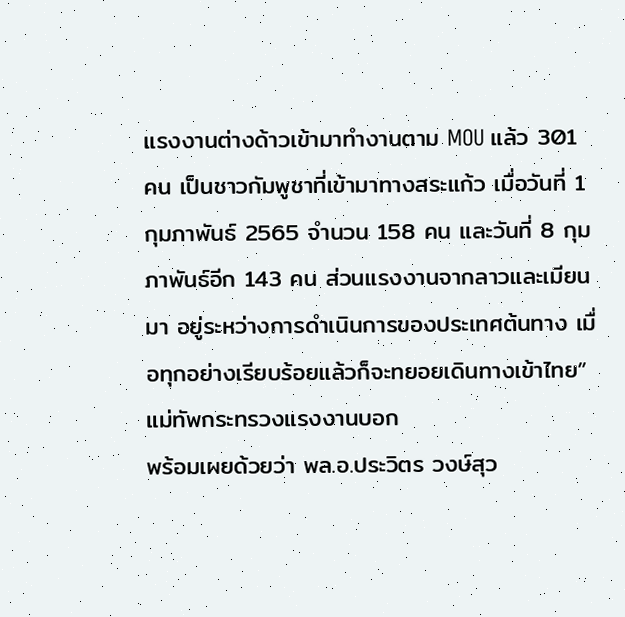แรงงานต่างด้าวเข้ามาทำงานตาม MOU แล้ว 301 คน เป็นชาวกัมพูชาที่เข้ามาทางสระแก้ว เมื่อวันที่ 1 กุมภาพันธ์ 2565 จำนวน 158 คน และวันที่ 8 กุมภาพันธ์อีก 143 คน ส่วนแรงงานจากลาวและเมียนมา อยู่ระหว่างการดำเนินการของประเทศต้นทาง เมื่อทุกอย่างเรียบร้อยแล้วก็จะทยอยเดินทางเข้าไทย” แม่ทัพกระทรวงแรงงานบอก
พร้อมเผยด้วยว่า พล.อ.ประวิตร วงษ์สุว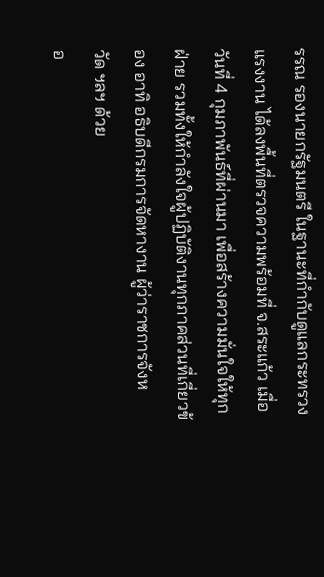รรณ รองนายกรัฐมนตรี ในฐานะที่กำกับดูแลกระทรวงแรงงาน ได้ลงพื้นที่ตรวจความพร้อมที่ จ.สระแก้ว เมื่อวันที่ 4 กุมภาพันธ์ที่ผ่านมา เพื่อสร้างความมั่นใจให้ทุกฝ่าย รวมทั้งให้กำลังใจผู้ปฏิบัติงานทุกภาคส่วนที่เกี่ยวข้อง อาทิ อธิบดีกรมการจัดหางาน ผู้ว่าราชการจังหวัด ฯลฯ ด้วย
อ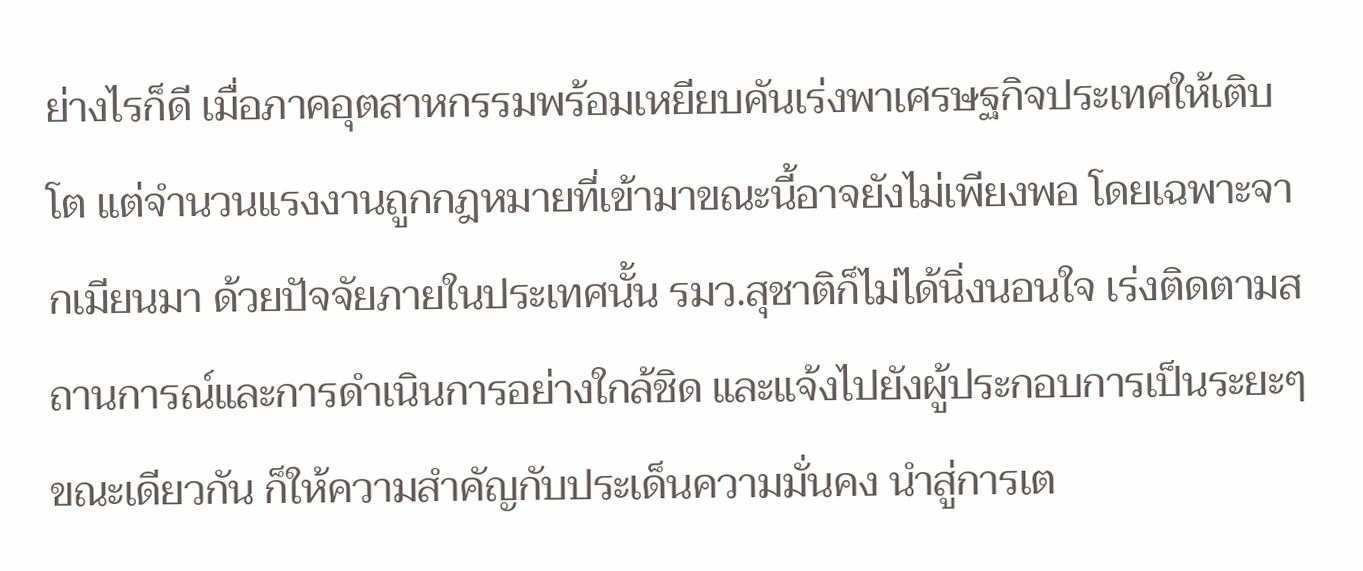ย่างไรก็ดี เมื่อภาคอุตสาหกรรมพร้อมเหยียบคันเร่งพาเศรษฐกิจประเทศให้เติบโต แต่จำนวนแรงงานถูกกฎหมายที่เข้ามาขณะนี้อาจยังไม่เพียงพอ โดยเฉพาะจากเมียนมา ด้วยปัจจัยภายในประเทศนั้น รมว.สุชาติก็ไม่ได้นิ่งนอนใจ เร่งติดตามสถานการณ์และการดำเนินการอย่างใกล้ชิด และแจ้งไปยังผู้ประกอบการเป็นระยะๆ
ขณะเดียวกัน ก็ให้ความสำคัญกับประเด็นความมั่นคง นำสู่การเต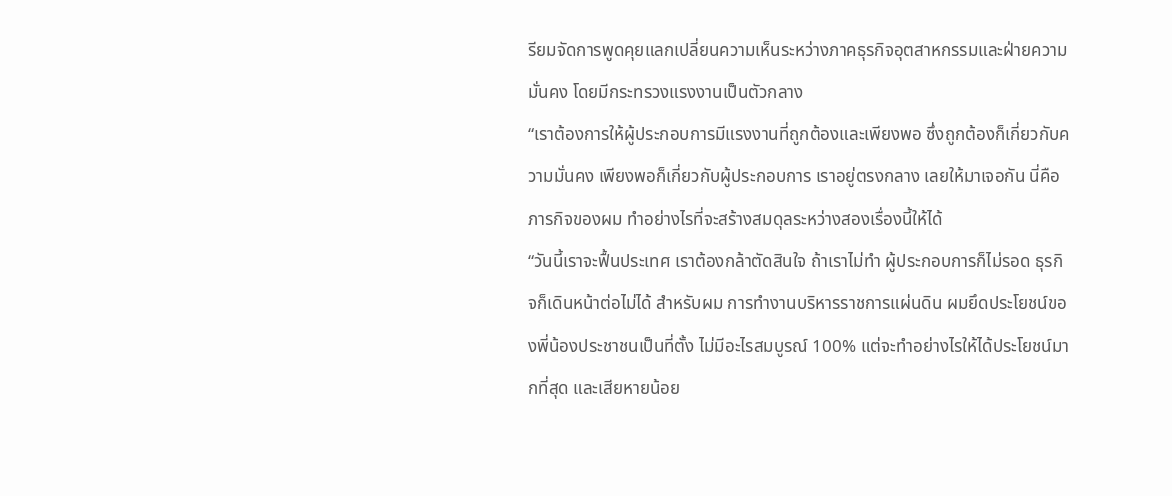รียมจัดการพูดคุยแลกเปลี่ยนความเห็นระหว่างภาคธุรกิจอุตสาหกรรมและฝ่ายความมั่นคง โดยมีกระทรวงแรงงานเป็นตัวกลาง
“เราต้องการให้ผู้ประกอบการมีแรงงานที่ถูกต้องและเพียงพอ ซึ่งถูกต้องก็เกี่ยวกับความมั่นคง เพียงพอก็เกี่ยวกับผู้ประกอบการ เราอยู่ตรงกลาง เลยให้มาเจอกัน นี่คือภารกิจของผม ทำอย่างไรที่จะสร้างสมดุลระหว่างสองเรื่องนี้ให้ได้
“วันนี้เราจะฟื้นประเทศ เราต้องกล้าตัดสินใจ ถ้าเราไม่ทำ ผู้ประกอบการก็ไม่รอด ธุรกิจก็เดินหน้าต่อไม่ได้ สำหรับผม การทำงานบริหารราชการแผ่นดิน ผมยึดประโยชน์ของพี่น้องประชาชนเป็นที่ตั้ง ไม่มีอะไรสมบูรณ์ 100% แต่จะทำอย่างไรให้ได้ประโยชน์มากที่สุด และเสียหายน้อย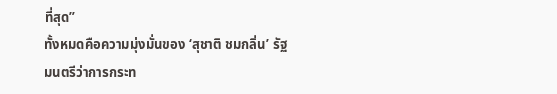ที่สุด”
ทั้งหมดคือความมุ่งมั่นของ ‘สุชาติ ชมกลิ่น’ รัฐมนตรีว่าการกระท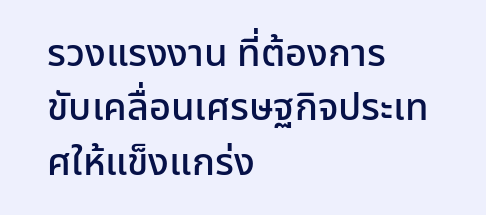รวงแรงงาน ที่ต้องการขับเคลื่อนเศรษฐกิจประเทศให้แข็งแกร่ง